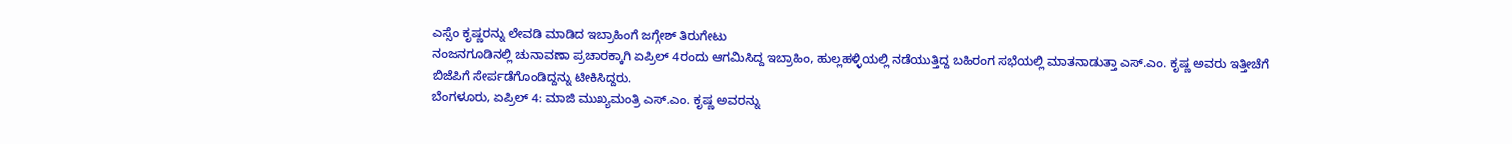ಎಸ್ಸೆಂ ಕೃಷ್ಣರನ್ನು ಲೇವಡಿ ಮಾಡಿದ ಇಬ್ರಾಹಿಂಗೆ ಜಗ್ಗೇಶ್ ತಿರುಗೇಟು
ನಂಜನಗೂಡಿನಲ್ಲಿ ಚುನಾವಣಾ ಪ್ರಚಾರಕ್ಕಾಗಿ ಏಪ್ರಿಲ್ 4ರಂದು ಆಗಮಿಸಿದ್ದ ಇಬ್ರಾಹಿಂ, ಹುಲ್ಲಹಳ್ಳಿಯಲ್ಲಿ ನಡೆಯುತ್ತಿದ್ದ ಬಹಿರಂಗ ಸಭೆಯಲ್ಲಿ ಮಾತನಾಡುತ್ತಾ ಎಸ್.ಎಂ. ಕೃಷ್ಣ ಅವರು ಇತ್ತೀಚೆಗೆ ಬಿಜೆಪಿಗೆ ಸೇರ್ಪಡೆಗೊಂಡಿದ್ದನ್ನು ಟೀಕಿಸಿದ್ದರು.
ಬೆಂಗಳೂರು, ಏಪ್ರಿಲ್ 4: ಮಾಜಿ ಮುಖ್ಯಮಂತ್ರಿ ಎಸ್.ಎಂ. ಕೃಷ್ಣ ಅವರನ್ನು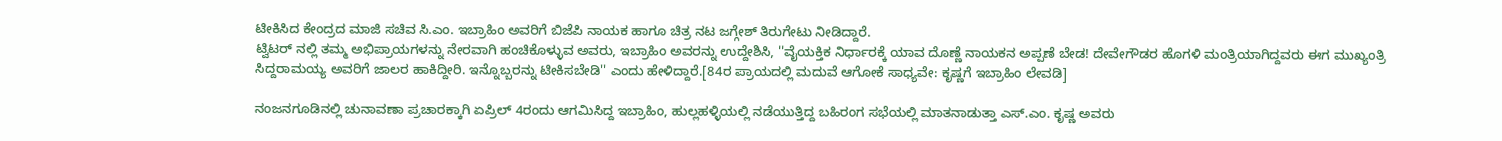ಟೀಕಿಸಿದ ಕೇಂದ್ರದ ಮಾಜಿ ಸಚಿವ ಸಿ.ಎಂ. ಇಬ್ರಾಹಿಂ ಅವರಿಗೆ ಬಿಜೆಪಿ ನಾಯಕ ಹಾಗೂ ಚಿತ್ರ ನಟ ಜಗ್ಗೇಶ್ ತಿರುಗೇಟು ನೀಡಿದ್ದಾರೆ.
ಟ್ವಿಟರ್ ನಲ್ಲಿ ತಮ್ಮ ಅಭಿಪ್ರಾಯಗಳನ್ನು ನೇರವಾಗಿ ಹಂಚಿಕೊಳ್ಳುವ ಅವರು, ಇಬ್ರಾಹಿಂ ಅವರನ್ನು ಉದ್ದೇಶಿಸಿ, ''ವೈಯಕ್ತಿಕ ನಿರ್ಧಾರಕ್ಕೆ ಯಾವ ದೊಣ್ಣೆ ನಾಯಕನ ಅಪ್ಪಣೆ ಬೇಡ! ದೇವೇಗೌಡರ ಹೊಗಳಿ ಮಂತ್ರಿಯಾಗಿದ್ದವರು ಈಗ ಮುಖ್ಯಂತ್ರಿ ಸಿದ್ದರಾಮಯ್ಯ ಅವರಿಗೆ ಜಾಲರ ಹಾಕಿದ್ದೀರಿ. ಇನ್ನೊಬ್ಬರನ್ನು ಟೀಕಿಸಬೇಡಿ'' ಎಂದು ಹೇಳಿದ್ದಾರೆ.[84ರ ಪ್ರಾಯದಲ್ಲಿ ಮದುವೆ ಆಗೋಕೆ ಸಾಧ್ಯವೇ: ಕೃಷ್ಣಗೆ ಇಬ್ರಾಹಿಂ ಲೇವಡಿ]

ನಂಜನಗೂಡಿನಲ್ಲಿ ಚುನಾವಣಾ ಪ್ರಚಾರಕ್ಕಾಗಿ ಏಪ್ರಿಲ್ 4ರಂದು ಆಗಮಿಸಿದ್ದ ಇಬ್ರಾಹಿಂ, ಹುಲ್ಲಹಳ್ಳಿಯಲ್ಲಿ ನಡೆಯುತ್ತಿದ್ದ ಬಹಿರಂಗ ಸಭೆಯಲ್ಲಿ ಮಾತನಾಡುತ್ತಾ ಎಸ್.ಎಂ. ಕೃಷ್ಣ ಅವರು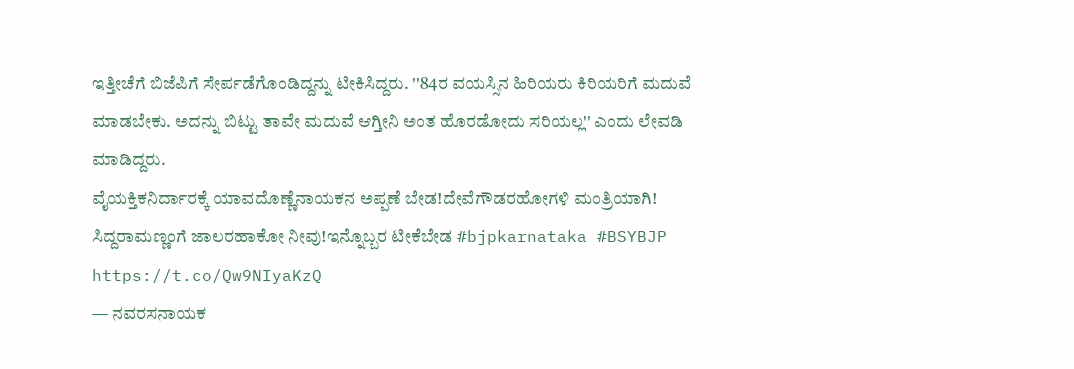ಇತ್ತೀಚೆಗೆ ಬಿಜೆಪಿಗೆ ಸೇರ್ಪಡೆಗೊಂಡಿದ್ದನ್ನು ಟೀಕಿಸಿದ್ದರು. ''84ರ ವಯಸ್ಸಿನ ಹಿರಿಯರು ಕಿರಿಯರಿಗೆ ಮದುವೆ ಮಾಡಬೇಕು. ಅದನ್ನು ಬಿಟ್ಟು ತಾವೇ ಮದುವೆ ಆಗ್ತೀನಿ ಅಂತ ಹೊರಡೋದು ಸರಿಯಲ್ಲ'' ಎಂದು ಲೇವಡಿ ಮಾಡಿದ್ದರು.
ವೈಯಕ್ತಿಕನಿರ್ದಾರಕ್ಕೆ ಯಾವದೊಣ್ಣೆನಾಯಕನ ಅಪ್ಪಣೆ ಬೇಡ!ದೇವೆಗೌಡರಹೋಗಳಿ ಮಂತ್ರಿಯಾಗಿ! ಸಿದ್ದರಾಮಣ್ಣಂಗೆ ಜಾಲರಹಾಕೋ ನೀವು!ಇನ್ನೊಬ್ಬರ ಟೀಕೆಬೇಡ #bjpkarnataka #BSYBJP https://t.co/Qw9NIyaKzQ
— ನವರಸನಾಯಕ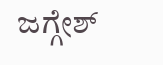ಜಗ್ಗೇಶ್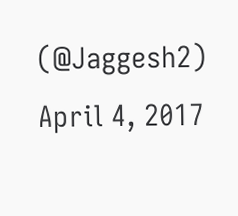(@Jaggesh2) April 4, 2017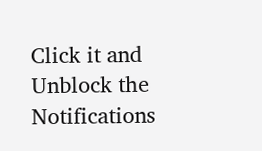Click it and Unblock the Notifications